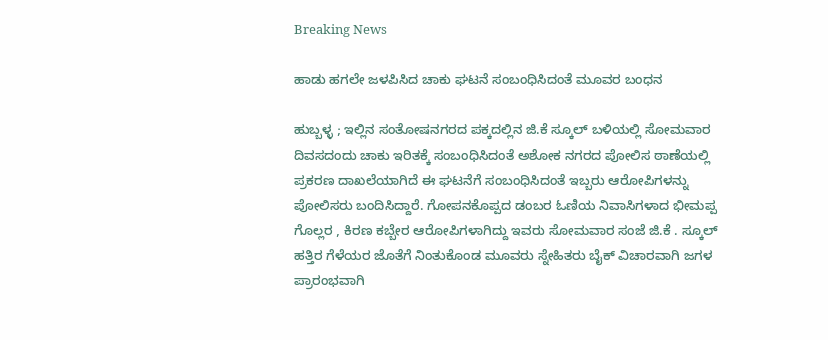Breaking News

ಹಾಡು ಹಗಲೇ ಜಳಪಿಸಿದ ಚಾಕು ಘಟನೆ ಸಂಬಂಧಿಸಿದಂತೆ ಮೂವರ ಬಂಧನ

ಹುಬ್ಬಳ್ಳ ; ಇಲ್ಲಿನ ಸಂತೋಷನಗರದ ಪಕ್ಕದಲ್ಲಿನ ಜಿ.ಕೆ ಸ್ಕೂಲ್‌ ಬಳಿಯಲ್ಲಿ ಸೋಮವಾರ ದಿವಸದಂದು ಚಾಕು ಇರಿತಕ್ಕೆ ಸಂಬಂಧಿಸಿದಂತೆ ಅಶೋಕ ನಗರದ ಪೋಲಿಸ ಠಾಣೆಯಲ್ಲಿ ಪ್ರಕರಣ ದಾಖಲೆಯಾಗಿದೆ ಈ ಘಟನೆಗೆ ಸಂಬಂಧಿಸಿದಂತೆ ಇಬ್ಬರು ಆರೋಪಿಗಳನ್ನು ಪೋಲಿಸರು ಬಂದಿಸಿದ್ದಾರೆ. ಗೋಪನಕೊಪ್ಪದ ಡಂಬರ ಓಣಿಯ ನಿವಾಸಿಗಳಾದ ಭೀಮಪ್ಪ ಗೊಲ್ಲರ , ಕಿರಣ ಕಬ್ಬೇರ ಆರೋಪಿಗಳಾಗಿದ್ದು ಇವರು ಸೋಮವಾರ ಸಂಜೆ ಜಿ.ಕೆ . ಸ್ಕೂಲ್‌ ಹತ್ತಿರ ಗೆಳೆಯರ ಜೊತೆಗೆ ನಿಂತುಕೊಂಡ ಮೂವರು ಸ್ನೇಹಿತರು ಬೈಕ್‌ ವಿಚಾರವಾಗಿ ಜಗಳ ಪ್ರಾರಂಭವಾಗಿ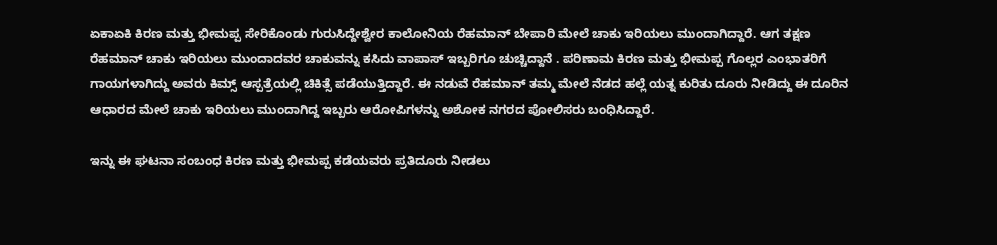ಏಕಾಏಕಿ ಕಿರಣ ಮತ್ತು ಭೀಮಪ್ಪ ಸೇರಿಕೊಂಡು ಗುರುಸಿದ್ದೇಶ್ವೇರ ಕಾಲೋನಿಯ ರೆಹಮಾನ್‌ ಬೇಪಾರಿ ಮೇಲೆ ಚಾಕು ಇರಿಯಲು ಮುಂದಾಗಿದ್ದಾರೆ. ಆಗ ತಕ್ಷಣ ರೆಹಮಾನ್‌ ಚಾಕು ಇರಿಯಲು ಮುಂದಾದವರ ಚಾಕುವನ್ನು ಕಸಿದು ವಾಪಾಸ್‌ ಇಬ್ಬರಿಗೂ ಚುಚ್ಚಿದ್ದಾನೆ . ಪರಿಣಾಮ ಕಿರಣ ಮತ್ತು ಭೀಮಪ್ಪ ಗೊಲ್ಲರ ಎಂಭಾತರಿಗೆ ಗಾಯಗಳಾಗಿದ್ದು ಅವರು ಕಿಮ್ಸ್‌ ಆಸ್ಪತ್ರೆಯಲ್ಲಿ ಚಿಕಿತ್ಸೆ ಪಡೆಯುತ್ತಿದ್ದಾರೆ. ಈ ನಡುವೆ ರೆಹಮಾನ್‌ ತಮ್ಮ ಮೇಲೆ ನೆಡದ ಹಲ್ಲೆ ಯತ್ನ ಕುರಿತು ದೂರು ನೀಡಿದ್ದು ಈ ದೂರಿನ ಆಧಾರದ ಮೇಲೆ ಚಾಕು ಇರಿಯಲು ಮುಂದಾಗಿದ್ದ ಇಬ್ಬರು ಆರೋಪಿಗಳನ್ನು ಅಶೋಕ ನಗರದ ಪೋಲಿಸರು ಬಂಧಿಸಿದ್ದಾರೆ.

ಇನ್ನು ಈ ಘಟನಾ ಸಂಬಂಧ ಕಿರಣ ಮತ್ತು ಭೀಮಪ್ಪ ಕಡೆಯವರು ಪ್ರತಿದೂರು ನೀಡಲು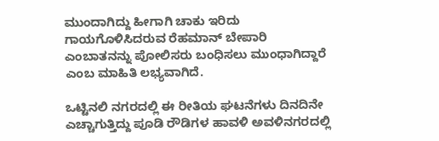ಮುಂದಾಗಿದ್ದು ಹೀಗಾಗಿ ಚಾಕು ಇರಿದು ಗಾಯಗೊಳಿಸಿದರುವ ರೆಹಮಾನ್‌ ಬೇಪಾರಿ ಎಂಬಾತನನ್ನು ಪೋಲಿಸರು ಬಂಧಿಸಲು ಮುಂಧಾಗಿದ್ದಾರೆ ಎಂಬ ಮಾಹಿತಿ ಲಭ್ಯವಾಗಿದೆ.

ಒಟ್ಟಿನಲಿ ನಗರದಲ್ಲಿ ಈ ರೀತಿಯ ಘಟನೆಗಳು ದಿನದಿನೇ ಎಚ್ಚಾಗುತ್ತಿದ್ದು ಪೂಡಿ ರೌಡಿಗಳ ಹಾವಳಿ ಅವಳಿನಗರದಲ್ಲಿ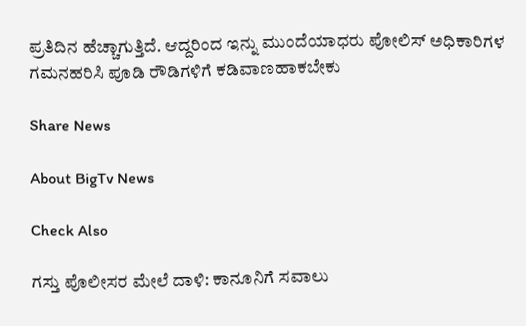ಪ್ರತಿದಿನ ಹೆಚ್ಚಾಗುತ್ತಿದೆ. ಆದ್ದರಿಂದ ಇನ್ನು ಮುಂದೆಯಾಧರು ಪೋಲಿಸ್‌ ಅಧಿಕಾರಿಗಳ ಗಮನಹರಿಸಿ ಪೂಡಿ ರೌಡಿಗಳಿಗೆ ಕಡಿವಾಣಹಾಕಬೇಕು

Share News

About BigTv News

Check Also

ಗಸ್ತು ಪೊಲೀಸರ ಮೇಲೆ ದಾಳಿ: ಕಾನೂನಿಗೆ ಸವಾಲು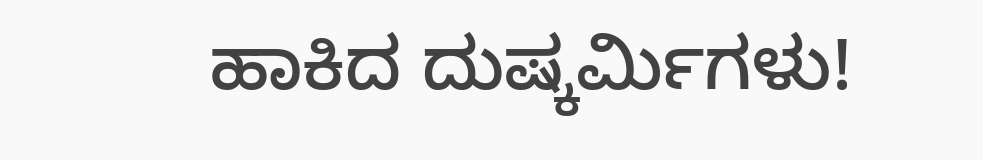ಹಾಕಿದ ದುಷ್ಕರ್ಮಿಗಳು!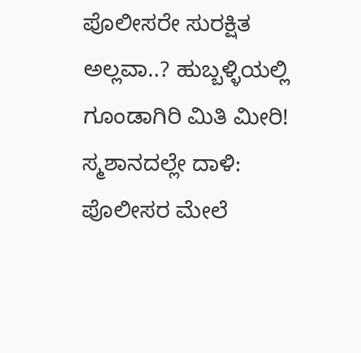ಪೊಲೀಸರೇ ಸುರಕ್ಷಿತ ಅಲ್ಲವಾ..? ಹುಬ್ಬಳ್ಳಿಯಲ್ಲಿ ಗೂಂಡಾಗಿರಿ ಮಿತಿ ಮೀರಿ! ಸ್ಮಶಾನದಲ್ಲೇ ದಾಳಿ: ಪೊಲೀಸರ ಮೇಲೆ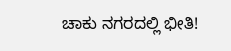ಚಾಕು ನಗರದಲ್ಲಿ ಭೀತಿ!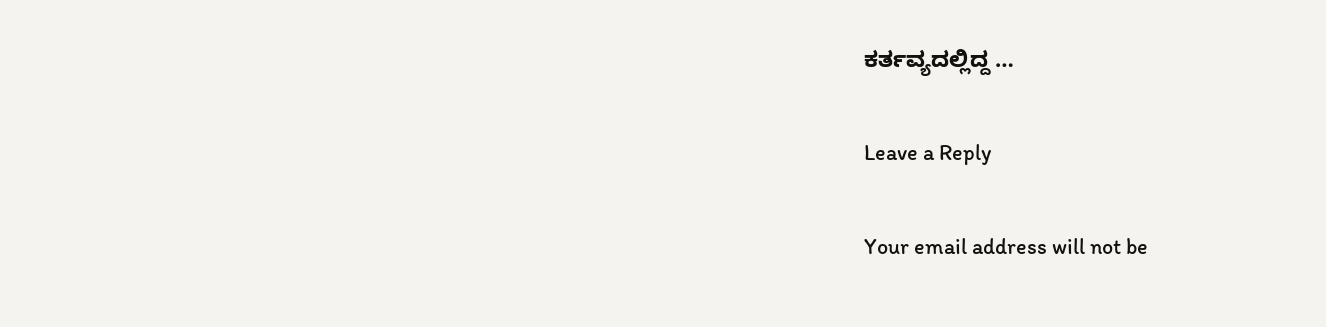ಕರ್ತವ್ಯದಲ್ಲಿದ್ದ …

Leave a Reply

Your email address will not be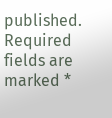published. Required fields are marked *